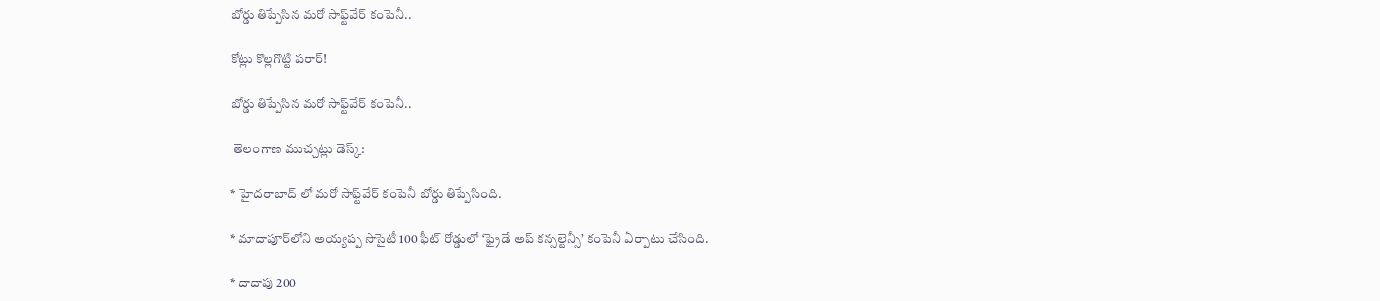బోర్డు తిప్పేసిన మరో సాఫ్ట్‌వేర్ కంపెనీ..

కోట్లు కొల్లగొట్టి పరార్!

బోర్డు తిప్పేసిన మరో సాఫ్ట్‌వేర్ కంపెనీ..

 తెలంగాణ ముచ్చట్లు డెస్క్:

* హైదరాబాద్ లో మరో సాఫ్ట్‌వేర్ కంపెనీ బోర్డు తిప్పేసింది.

* మాదాపూర్‌లోని అయ్యప్ప సొసైటీ 100 ఫీట్ రోడ్డులో ‘ఫ్రైడే అప్ కన్సల్టెన్సీ’ కంపెనీ ఏర్పాటు చేసింది.

* దాదాపు 200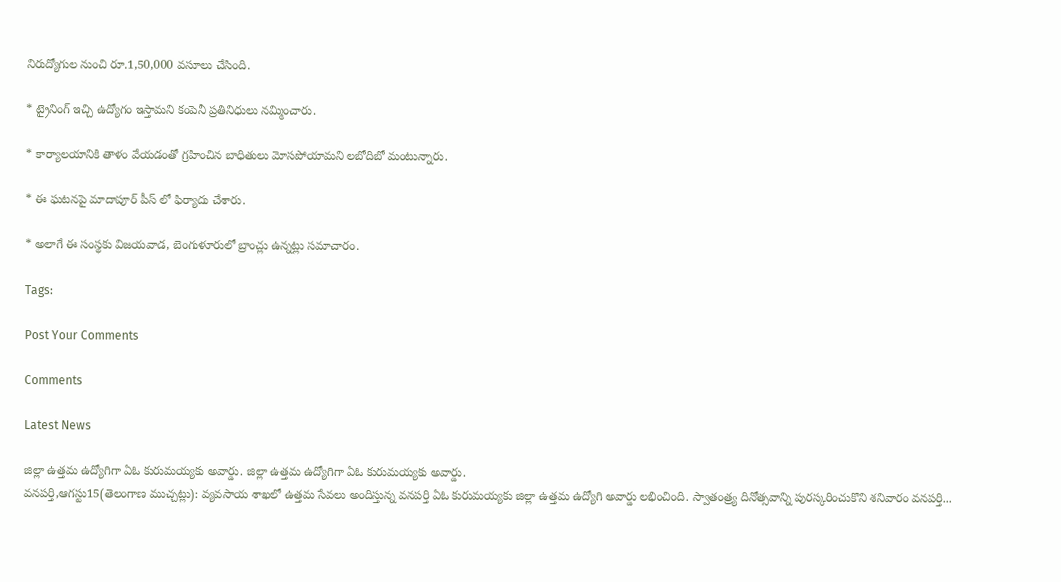నిరుద్యోగుల నుంచి రూ.1,50,000 వసూలు చేసింది.

* ట్రైనింగ్ ఇచ్చి ఉద్యోగం ఇస్తామని కంపెనీ ప్రతినిధులు నమ్మించారు.

* కార్యాలయానికి తాళం వేయడంతో గ్రహించిన బాధితులు మోసపోయామని లబోదిబో మంటున్నారు.

* ఈ ఘటనపై మాదాపూర్‌ పీస్ లో ఫిర్యాదు చేశారు.

* అలాగే ఈ సంస్థకు విజయవాడ, బెంగుళూరులో బ్రాంచ్లు ఉన్నట్లు సమాచారం.

Tags:

Post Your Comments

Comments

Latest News

జిల్లా ఉత్తమ ఉద్యోగిగా ఏఓ కురుమయ్యకు అవార్డు. జిల్లా ఉత్తమ ఉద్యోగిగా ఏఓ కురుమయ్యకు అవార్డు.
వనపర్తి,ఆగస్టు15(తెలంగాణ ముచ్చట్లు): వ్యవసాయ శాఖలో ఉత్తమ సేవలు అందిస్తున్న వనపర్తి ఏఓ కురుమయ్యకు జిల్లా ఉత్తమ ఉద్యోగి అవార్డు లభించింది. స్వాతంత్ర్య దినోత్సవాన్ని పురస్కరించుకొని శనివారం వనపర్తి...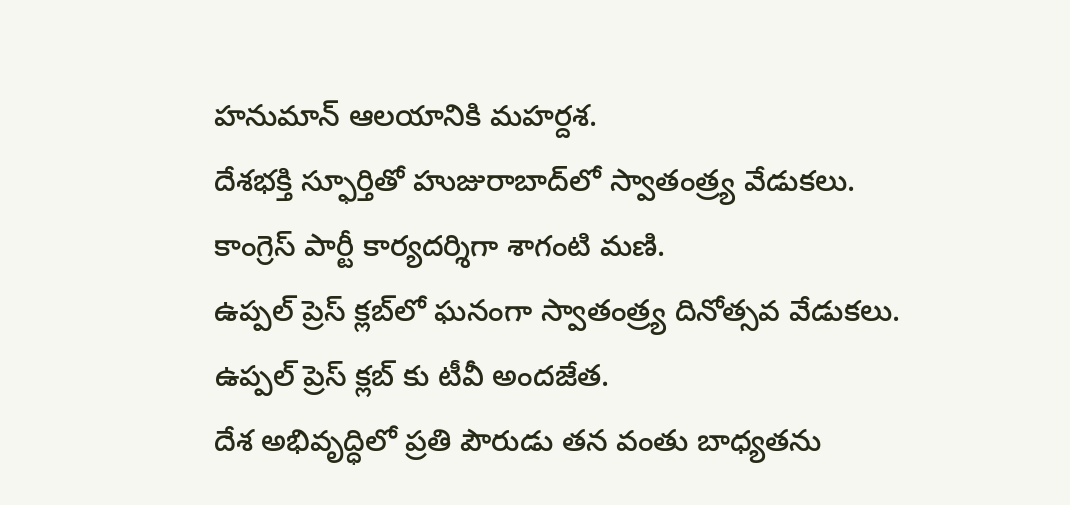హనుమాన్ ఆలయానికి మహర్దశ.
దేశభక్తి స్ఫూర్తితో హుజురాబాద్‌లో స్వాతంత్ర్య వేడుకలు.
కాంగ్రెస్ పార్టీ కార్యదర్శిగా శాగంటి మణి.
ఉప్పల్ ప్రెస్ క్లబ్‌లో ఘనంగా స్వాతంత్ర్య దినోత్సవ వేడుకలు.
ఉప్పల్ ప్రెస్ క్లబ్‌ కు టీవీ అందజేత.
దేశ అభివృద్ధిలో ప్రతి పౌరుడు తన వంతు బాధ్యతను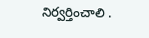నిర్వర్తించాలి .